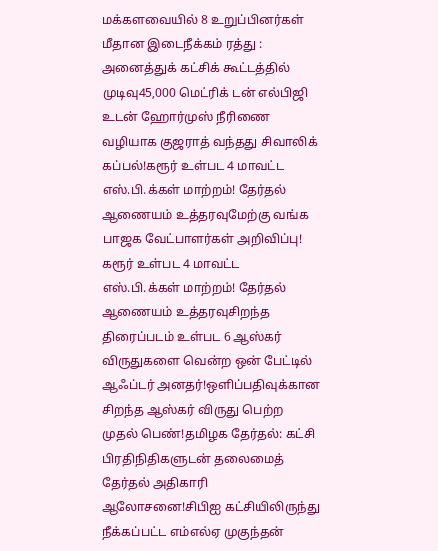மக்களவையில் 8 உறுப்பினர்கள் மீதான இடைநீக்கம் ரத்து : அனைத்துக் கட்சிக் கூட்டத்தில் முடிவு45,000 மெட்ரிக் டன் எல்பிஜி உடன் ஹோர்முஸ் நீரிணை வழியாக குஜராத் வந்தது சிவாலிக் கப்பல்!கரூர் உள்பட 4 மாவட்ட எஸ்.பி.க்கள் மாற்றம்! தேர்தல் ஆணையம் உத்தரவுமேற்கு வங்க பாஜக வேட்பாளர்கள் அறிவிப்பு! கரூர் உள்பட 4 மாவட்ட எஸ்.பி.க்கள் மாற்றம்! தேர்தல் ஆணையம் உத்தரவுசிறந்த திரைப்படம் உள்பட 6 ஆஸ்கர் விருதுகளை வென்ற ஒன் பேட்டில் ஆஃப்டர் அனதர்!ஒளிப்பதிவுக்கான சிறந்த ஆஸ்கர் விருது பெற்ற முதல் பெண்!தமிழக தேர்தல்: கட்சி பிரதிநிதிகளுடன் தலைமைத் தேர்தல் அதிகாரி ஆலோசனை!சிபிஐ கட்சியிலிருந்து நீக்கப்பட்ட எம்எல்ஏ முகுந்தன்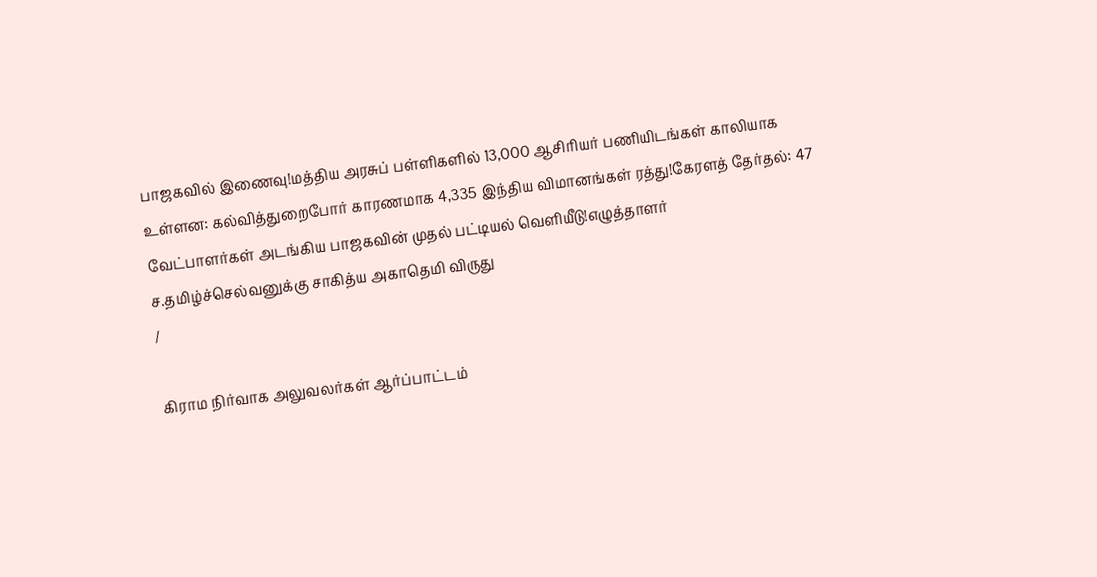பாஜகவில் இணைவு!மத்திய அரசுப் பள்ளிகளில் 13,000 ஆசிரியர் பணியிடங்கள் காலியாக உள்ளன: கல்வித்துறைபோர் காரணமாக 4,335 இந்திய விமானங்கள் ரத்து!கேரளத் தேர்தல்: 47 வேட்பாளர்கள் அடங்கிய பாஜகவின் முதல் பட்டியல் வெளியீடு!எழுத்தாளர் ச.தமிழ்ச்செல்வனுக்கு சாகித்ய அகாதெமி விருது
/

கிராம நிர்வாக அலுவலர்கள் ஆர்ப்பாட்டம்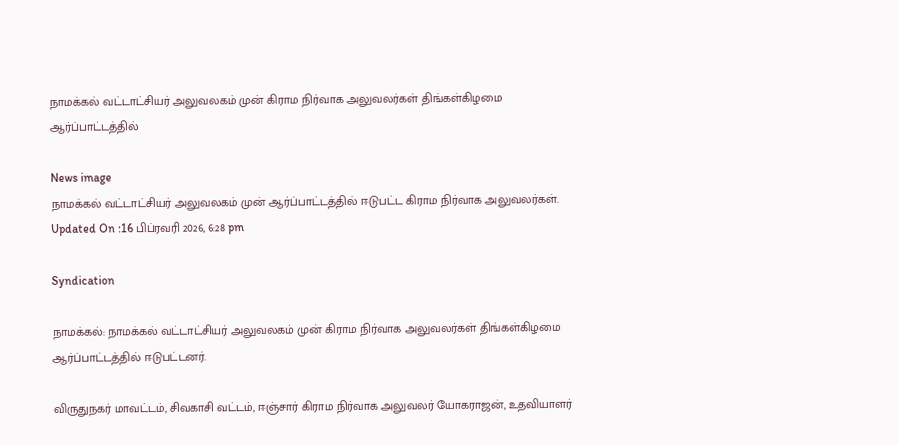நாமக்கல் வட்டாட்சியர் அலுவலகம் முன் கிராம நிர்வாக அலுவலர்கள் திங்கள்கிழமை ஆர்ப்பாட்டத்தில்

News image
நாமக்கல் வட்டாட்சியர் அலுவலகம் முன் ஆர்ப்பாட்டத்தில் ஈடுபட்ட கிராம நிர்வாக அலுவலர்கள்.
Updated On :16 பிப்ரவரி 2026, 6:28 pm

Syndication

நாமக்கல்: நாமக்கல் வட்டாட்சியர் அலுவலகம் முன் கிராம நிர்வாக அலுவலர்கள் திங்கள்கிழமை ஆர்ப்பாட்டத்தில் ஈடுபட்டனர்.

விருதுநகர் மாவட்டம், சிவகாசி வட்டம், ஈஞ்சார் கிராம நிர்வாக அலுவலர் யோகராஜன், உதவியாளர்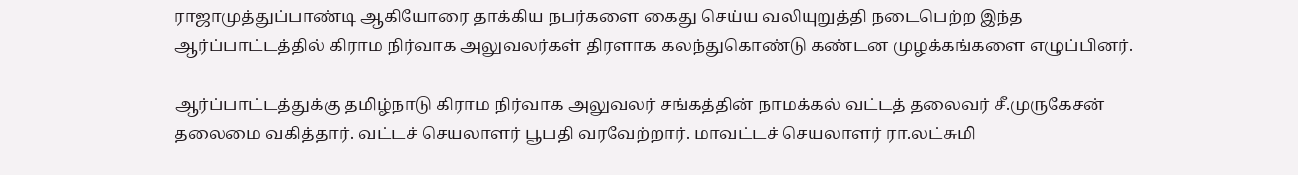ராஜாமுத்துப்பாண்டி ஆகியோரை தாக்கிய நபர்களை கைது செய்ய வலியுறுத்தி நடைபெற்ற இந்த ஆர்ப்பாட்டத்தில் கிராம நிர்வாக அலுவலர்கள் திரளாக கலந்துகொண்டு கண்டன முழக்கங்களை எழுப்பினர்.

ஆர்ப்பாட்டத்துக்கு தமிழ்நாடு கிராம நிர்வாக அலுவலர் சங்கத்தின் நாமக்கல் வட்டத் தலைவர் சீ.முருகேசன் தலைமை வகித்தார். வட்டச் செயலாளர் பூபதி வரவேற்றார். மாவட்டச் செயலாளர் ரா.லட்சுமி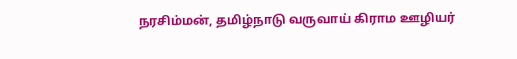நரசிம்மன், தமிழ்நாடு வருவாய் கிராம ஊழியர்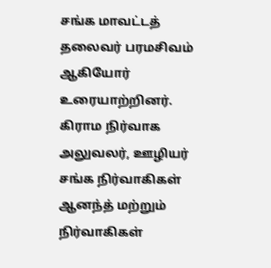சங்க மாவட்டத் தலைவர் பரமசிவம் ஆகியோர் உரையாற்றினர். கிராம நிர்வாக அலுவலர், ஊழியர் சங்க நிர்வாகிகள் ஆனந்த் மற்றும் நிர்வாகிகள்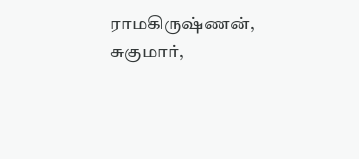ராமகிருஷ்ணன், சுகுமார்,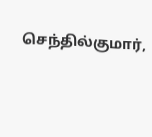செந்தில்குமார்,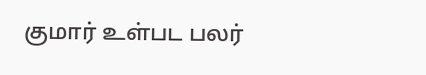குமார் உள்பட பலர்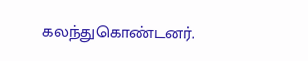கலந்துகொண்டனர்.